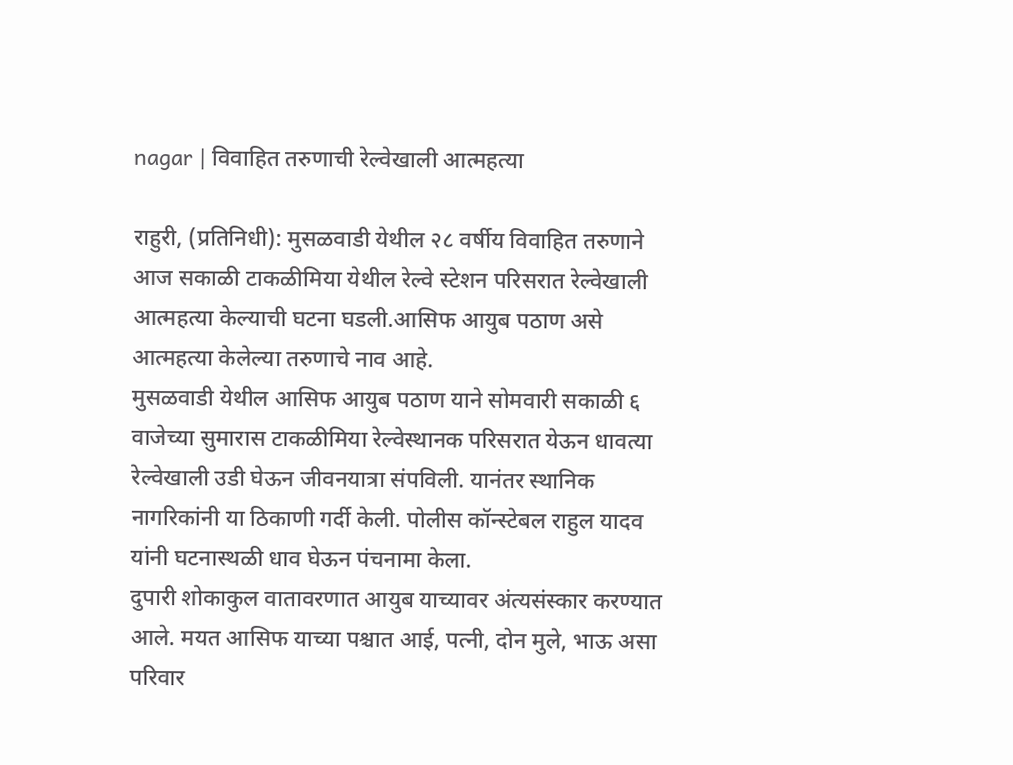nagar | विवाहित तरुणाची रेल्वेखाली आत्महत्या

राहुरी, (प्रतिनिधी): मुसळवाडी येथील २८ वर्षीय विवाहित तरुणाने आज सकाळी टाकळीमिया येथील रेल्वे स्टेशन परिसरात रेल्वेखाली आत्महत्या केल्याची घटना घडली.आसिफ आयुब पठाण असे आत्महत्या केलेल्या तरुणाचे नाव आहे.
मुसळवाडी येथील आसिफ आयुब पठाण याने सोमवारी सकाळी ६ वाजेच्या सुमारास टाकळीमिया रेल्वेस्थानक परिसरात येऊन धावत्या रेल्वेखाली उडी घेऊन जीवनयात्रा संपविली. यानंतर स्थानिक नागरिकांनी या ठिकाणी गर्दी केली. पोलीस कॉन्स्टेबल राहुल यादव यांनी घटनास्थळी धाव घेऊन पंचनामा केला.
दुपारी शोकाकुल वातावरणात आयुब याच्यावर अंत्यसंस्कार करण्यात आले. मयत आसिफ याच्या पश्चात आई, पत्नी, दोन मुले, भाऊ असा परिवार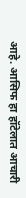आहे. आसिफ हा हॉटेलात आचारी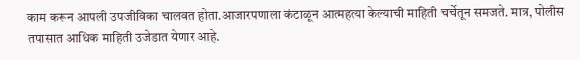काम करून आपली उपजीविका चालवत होता.आजारपणाला कंटाळून आत्महत्या केल्याची माहिती चर्चेतून समजते. मात्र, पोलीस तपासात आधिक माहिती उजेडात येणार आहे.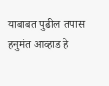याबाबत पुढील तपास हनुमंत आव्हाड हे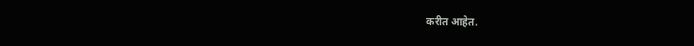करीत आहेत.